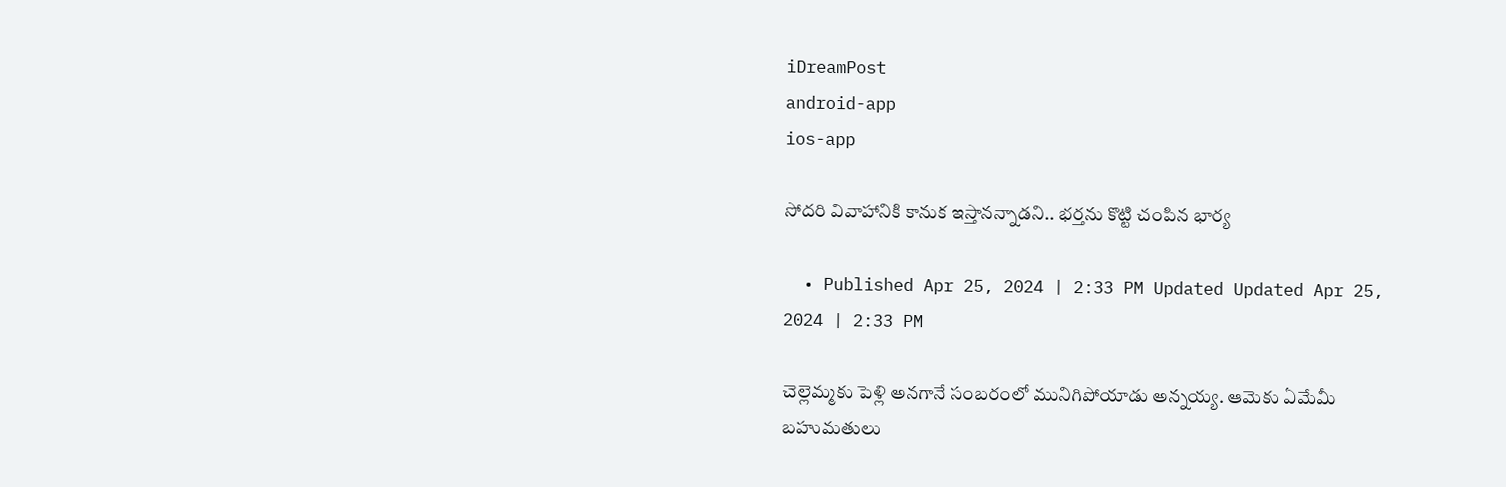iDreamPost
android-app
ios-app

సోదరి వివాహానికి కానుక ఇస్తానన్నాడని.. భర్తను కొట్టి చంపిన భార్య

  • Published Apr 25, 2024 | 2:33 PM Updated Updated Apr 25, 2024 | 2:33 PM

చెల్లెమ్మకు పెళ్లి అనగానే సంబరంలో మునిగిపోయాడు అన్నయ్య. ఆమెకు ఏమేమీ బహుమతులు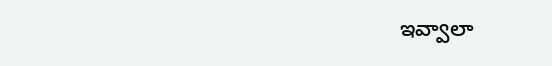ఇవ్వాలా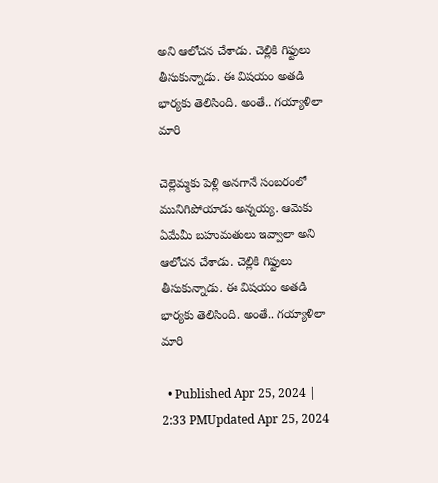అని ఆలోచన చేశాడు. చెల్లికి గిఫ్టులు తీసుకున్నాడు. ఈ విషయం అతడి భార్యకు తెలిసింది. అంతే.. గయ్యాళిలా మారి

చెల్లెమ్మకు పెళ్లి అనగానే సంబరంలో మునిగిపోయాడు అన్నయ్య. ఆమెకు ఏమేమీ బహుమతులు ఇవ్వాలా అని ఆలోచన చేశాడు. చెల్లికి గిఫ్టులు తీసుకున్నాడు. ఈ విషయం అతడి భార్యకు తెలిసింది. అంతే.. గయ్యాళిలా మారి

  • Published Apr 25, 2024 | 2:33 PMUpdated Apr 25, 2024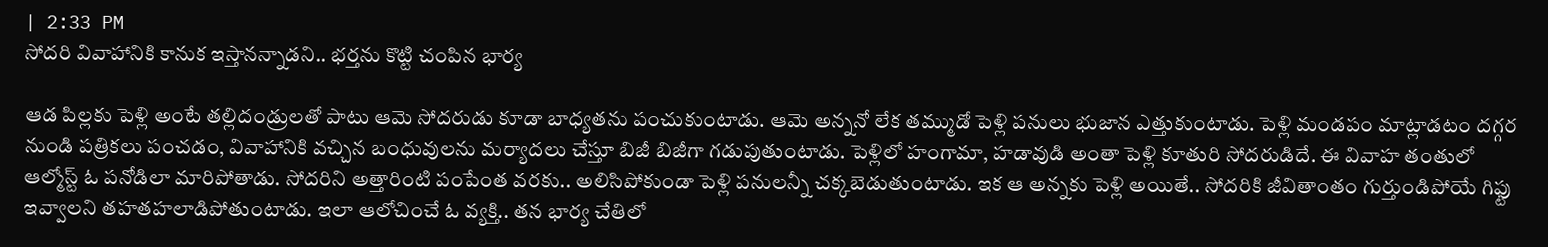| 2:33 PM
సోదరి వివాహానికి కానుక ఇస్తానన్నాడని.. భర్తను కొట్టి చంపిన భార్య

ఆడ పిల్లకు పెళ్లి అంటే తల్లిదండ్రులతో పాటు ఆమె సోదరుడు కూడా బాధ్యతను పంచుకుంటాడు. ఆమె అన్ననో లేక తమ్ముడో పెళ్లి పనులు భుజాన ఎత్తుకుంటాడు. పెళ్లి మండపం మాట్లాడటం దగ్గర నుండి పత్రికలు పంచడం, వివాహానికి వచ్చిన బంధువులను మర్యాదలు చేస్తూ బిజీ బిజీగా గడుపుతుంటాడు. పెళ్లిలో హంగామా, హడావుడి అంతా పెళ్లి కూతురి సోదరుడిదే. ఈ వివాహ తంతులో ఆల్మోస్ట్ ఓ పనోడిలా మారిపోతాడు. సోదరిని అత్తారింటి పంపేంత వరకు.. అలిసిపోకుండా పెళ్లి పనులన్నీ చక్కబెడుతుంటాడు. ఇక ఆ అన్నకు పెళ్లి అయితే.. సోదరికి జీవితాంతం గుర్తుండిపోయే గిఫ్టు ఇవ్వాలని తహతహలాడిపోతుంటాడు. ఇలా ఆలోచించే ఓ వ్యక్తి.. తన భార్య చేతిలో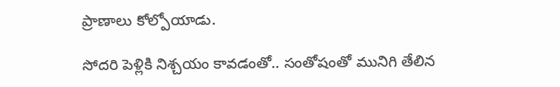ప్రాణాలు కోల్పోయాడు.

సోదరి పెళ్లికి నిశ్చయం కావడంతో.. సంతోషంతో మునిగి తేలిన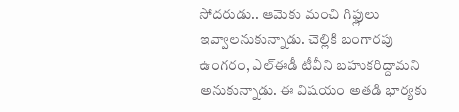సోదరుడు.. ఆమెకు మంచి గిఫ్లులు ఇవ్వాలనుకున్నాడు. చెల్లికి బంగారపు ఉంగరం, ఎల్ఈడీ టీవీని బహుకరిద్దామని అనుకున్నాడు. ఈ విషయం అతడి భార్యకు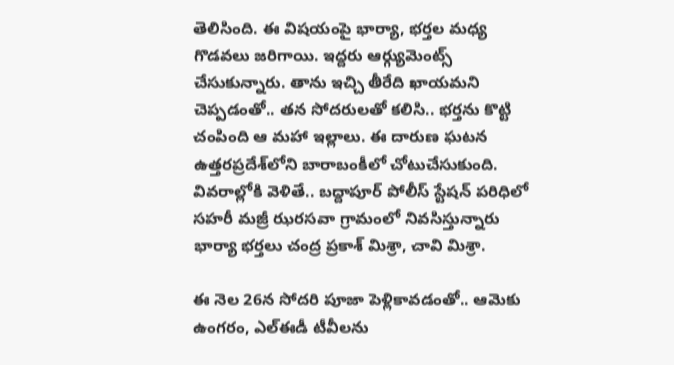తెలిసింది. ఈ విషయంపై భార్యా, భర్తల మధ్య గొడవలు జరిగాయి. ఇద్దరు ఆర్గ్యుమెంట్స్ చేసుకున్నారు. తాను ఇచ్చి తీరేది ఖాయమని చెప్పడంతో.. తన సోదరులతో కలిసి.. భర్తను కొట్టి చంపింది ఆ మహా ఇల్లాలు. ఈ దారుణ ఘటన ఉత్తరప్రదేశ్‌లోని బారాబంకీలో చోటుచేసుకుంది. వివరాల్లోకి వెళితే.. బద్దాపూర్ పోలీస్ స్టేషన్ పరిధిలో సహరీ మజ్రీ ఝరసవా గ్రామంలో నివసిస్తున్నారు భార్యా భర్తలు చంద్ర ప్రకాశ్ మిశ్రా, చావి మిశ్రా.

ఈ నెల 26న సోదరి పూజా పెళ్లికావడంతో.. ఆమెకు ఉంగరం, ఎల్ఈడీ టీవీలను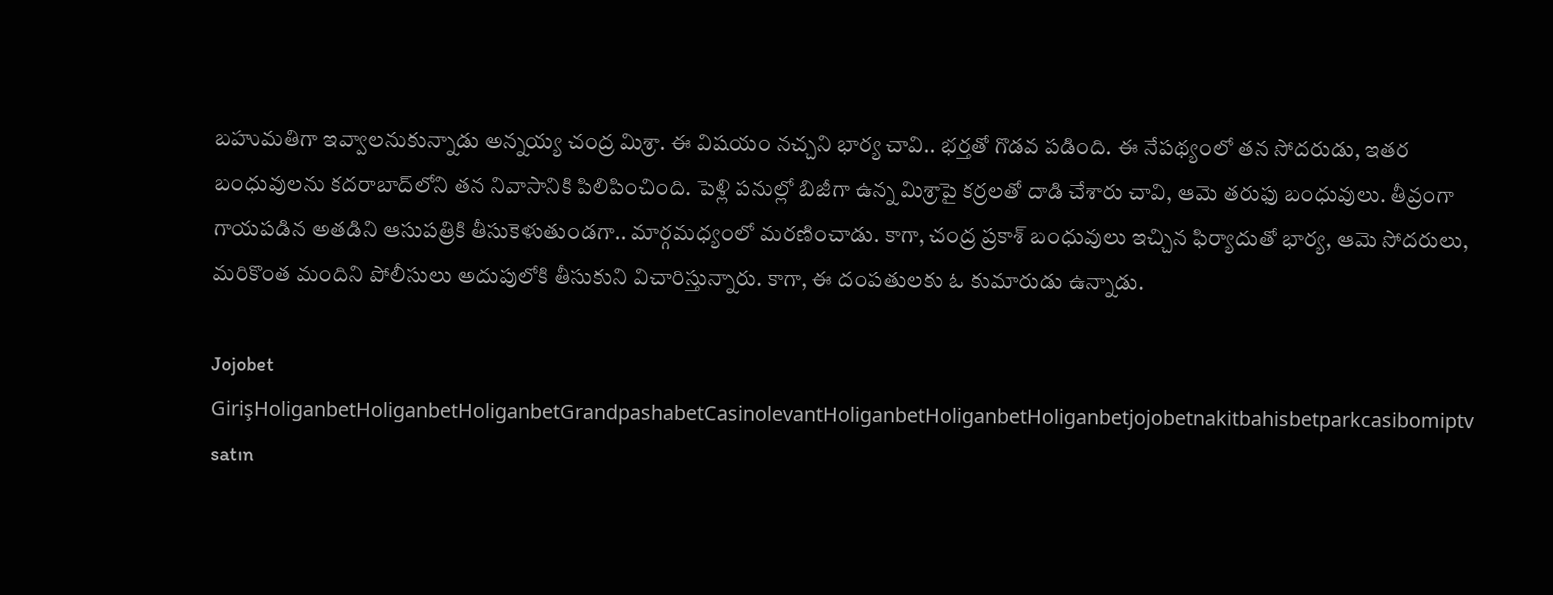బహుమతిగా ఇవ్వాలనుకున్నాడు అన్నయ్య చంద్ర మిశ్రా. ఈ విషయం నచ్చని భార్య చావి.. భర్తతో గొడవ పడింది. ఈ నేపథ్యంలో తన సోదరుడు, ఇతర బంధువులను కదరాబాద్‌లోని తన నివాసానికి పిలిపించింది. పెళ్లి పనుల్లో బిజీగా ఉన్న మిశ్రాపై కర్రలతో దాడి చేశారు చావి, ఆమె తరుఫు బంధువులు. తీవ్రంగా గాయపడిన అతడిని ఆసుపత్రికి తీసుకెళుతుండగా.. మార్గమధ్యంలో మరణించాడు. కాగా, చంద్ర ప్రకాశ్ బంధువులు ఇచ్చిన ఫిర్యాదుతో భార్య, ఆమె సోదరులు, మరికొంత మందిని పోలీసులు అదుపులోకి తీసుకుని విచారిస్తున్నారు. కాగా, ఈ దంపతులకు ఓ కుమారుడు ఉన్నాడు.

Jojobet GirişHoliganbetHoliganbetHoliganbetGrandpashabetCasinolevantHoliganbetHoliganbetHoliganbetjojobetnakitbahisbetparkcasibomiptv satın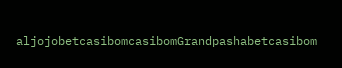aljojobetcasibomcasibomGrandpashabetcasibom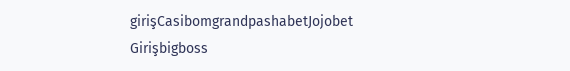girişCasibomgrandpashabetJojobet Girişbigboss